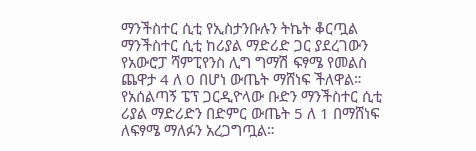ማንችስተር ሲቲ የኢስታንቡሉን ትኬት ቆርጧል ማንችስተር ሲቲ ከሪያል ማድሪድ ጋር ያደረገውን የአውሮፓ ሻምፒየንስ ሊግ ግማሽ ፍፃሜ የመልስ ጨዋታ 4 ለ 0 በሆነ ውጤት ማሸነፍ ችለዋል። የአሰልጣኝ ፔፕ ጋርዲዮላው ቡድን ማንችስተር ሲቲ ሪያል ማድሪድን በድምር ውጤት 5 ለ 1 በማሸነፍ ለፍፃሜ ማለፉን አረጋግጧል።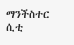ማንችስተር ሲቲ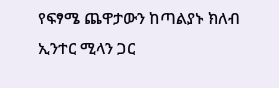የፍፃሜ ጨዋታውን ከጣልያኑ ክለብ ኢንተር ሚላን ጋር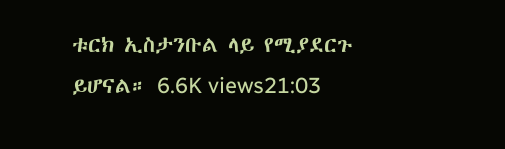ቱርክ ኢስታንቡል ላይ የሚያደርጉ ይሆናል። 6.6K views21:03